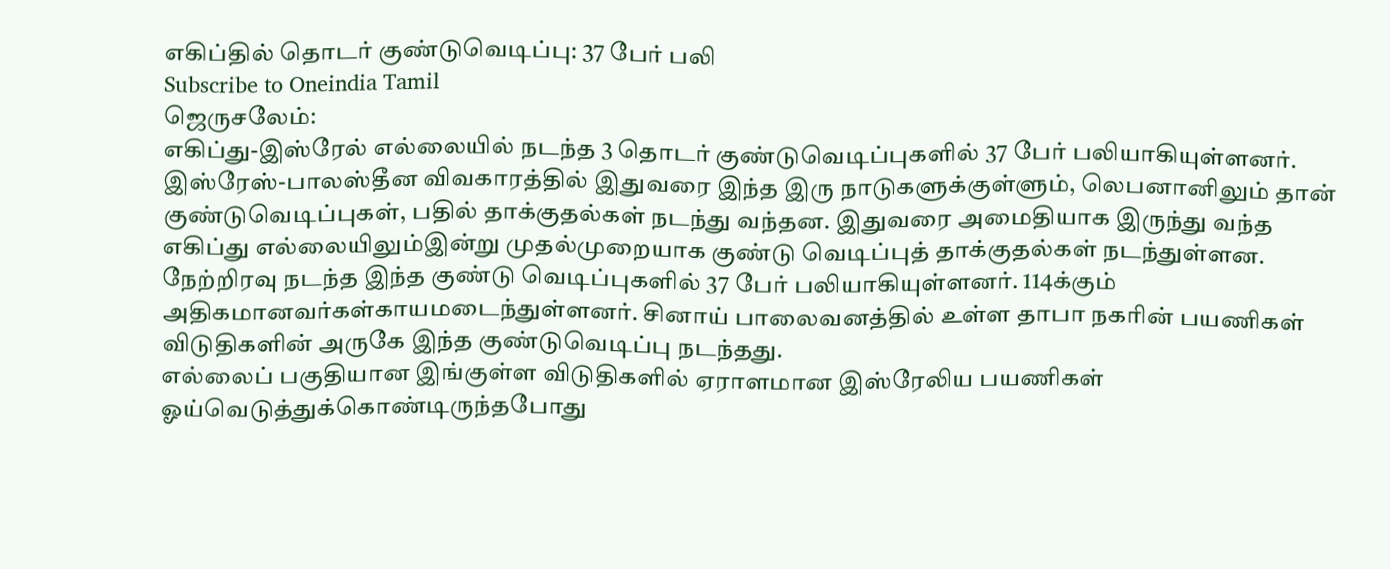எகிப்தில் தொடர் குண்டுவெடிப்பு: 37 பேர் பலி
Subscribe to Oneindia Tamil
ஜெருசலேம்:
எகிப்து-இஸ்ரேல் எல்லையில் நடந்த 3 தொடர் குண்டுவெடிப்புகளில் 37 பேர் பலியாகியுள்ளனர்.
இஸ்ரேஸ்-பாலஸ்தீன விவகாரத்தில் இதுவரை இந்த இரு நாடுகளுக்குள்ளும், லெபனானிலும் தான் குண்டுவெடிப்புகள், பதில் தாக்குதல்கள் நடந்து வந்தன. இதுவரை அமைதியாக இருந்து வந்த எகிப்து எல்லையிலும்இன்று முதல்முறையாக குண்டு வெடிப்புத் தாக்குதல்கள் நடந்துள்ளன.
நேற்றிரவு நடந்த இந்த குண்டு வெடிப்புகளில் 37 பேர் பலியாகியுள்ளனர். 114க்கும் அதிகமானவர்கள்காயமடைந்துள்ளனர். சினாய் பாலைவனத்தில் உள்ள தாபா நகரின் பயணிகள் விடுதிகளின் அருகே இந்த குண்டுவெடிப்பு நடந்தது.
எல்லைப் பகுதியான இங்குள்ள விடுதிகளில் ஏராளமான இஸ்ரேலிய பயணிகள் ஓய்வெடுத்துக்கொண்டிருந்தபோது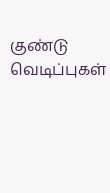குண்டு வெடிப்புகள்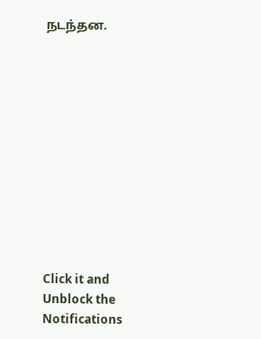நடந்தன.












Click it and Unblock the Notifications